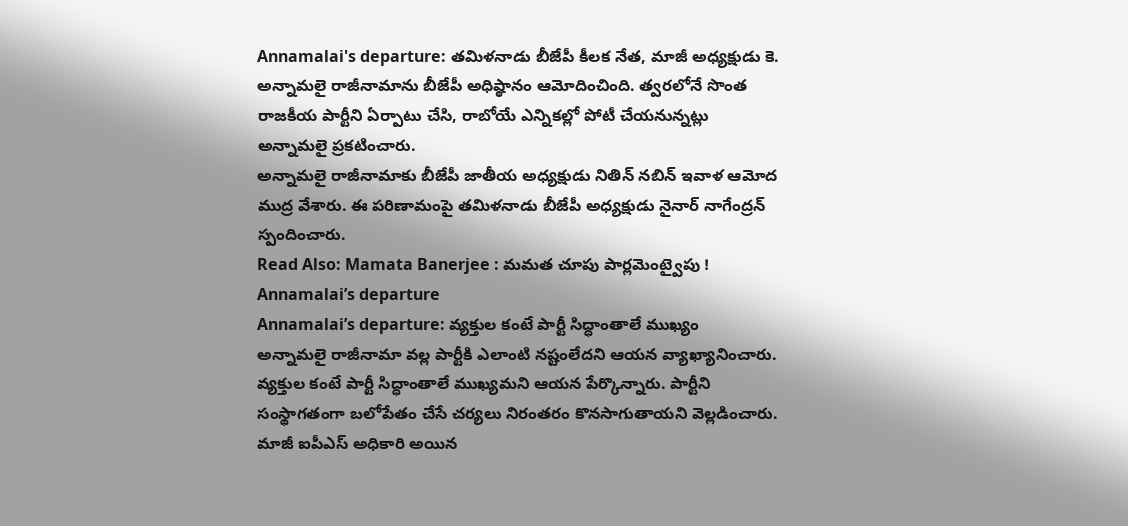Annamalai's departure: తమిళనాడు బీజేపీ కీలక నేత, మాజీ అధ్యక్షుడు కె. అన్నామలై రాజీనామాను బీజేపీ అధిష్ఠానం ఆమోదించింది. త్వరలోనే సొంత రాజకీయ పార్టీని ఏర్పాటు చేసి, రాబోయే ఎన్నికల్లో పోటీ చేయనున్నట్లు అన్నామలై ప్రకటించారు.
అన్నామలై రాజీనామాకు బీజేపీ జాతీయ అధ్యక్షుడు నితిన్ నబిన్ ఇవాళ ఆమోద ముద్ర వేశారు. ఈ పరిణామంపై తమిళనాడు బీజేపీ అధ్యక్షుడు నైనార్ నాగేంద్రన్ స్పందించారు.
Read Also: Mamata Banerjee : మమత చూపు పార్లమెంట్వైపు !
Annamalai’s departure
Annamalai’s departure: వ్యక్తుల కంటే పార్టీ సిద్ధాంతాలే ముఖ్యం
అన్నామలై రాజీనామా వల్ల పార్టీకి ఎలాంటి నష్టంలేదని ఆయన వ్యాఖ్యానించారు. వ్యక్తుల కంటే పార్టీ సిద్ధాంతాలే ముఖ్యమని ఆయన పేర్కొన్నారు. పార్టీని సంస్థాగతంగా బలోపేతం చేసే చర్యలు నిరంతరం కొనసాగుతాయని వెల్లడించారు. మాజీ ఐపీఎస్ అధికారి అయిన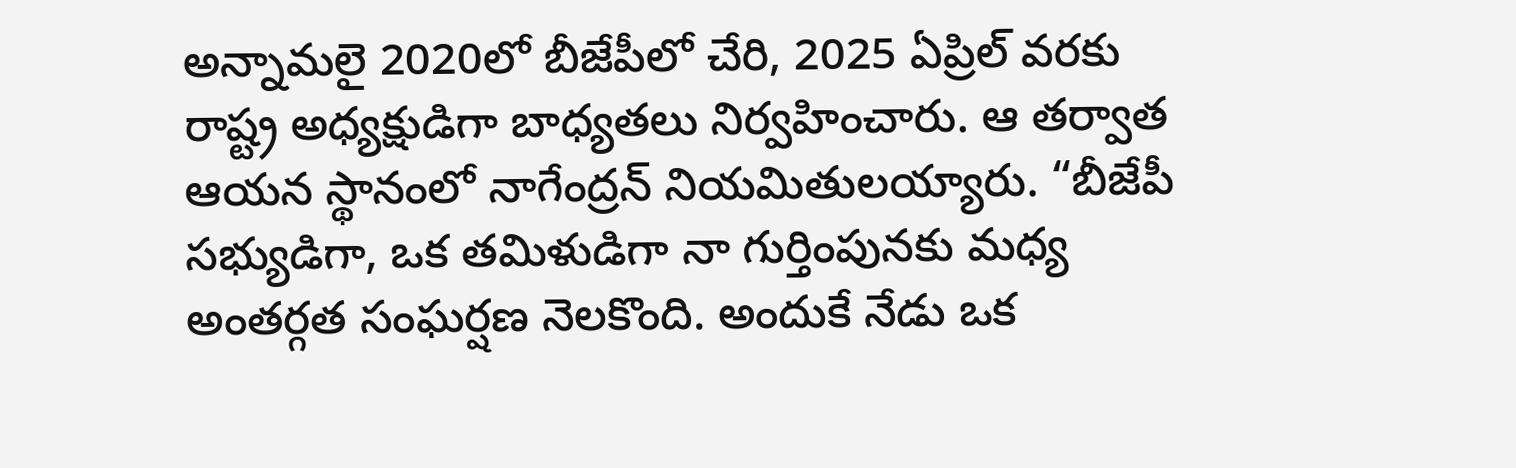అన్నామలై 2020లో బీజేపీలో చేరి, 2025 ఏప్రిల్ వరకు రాష్ట్ర అధ్యక్షుడిగా బాధ్యతలు నిర్వహించారు. ఆ తర్వాత ఆయన స్థానంలో నాగేంద్రన్ నియమితులయ్యారు. “బీజేపీ సభ్యుడిగా, ఒక తమిళుడిగా నా గుర్తింపునకు మధ్య అంతర్గత సంఘర్షణ నెలకొంది. అందుకే నేడు ఒక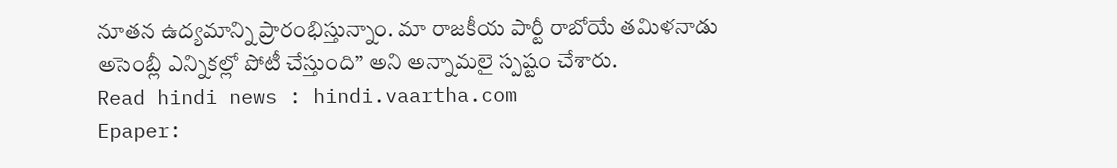నూతన ఉద్యమాన్ని ప్రారంభిస్తున్నాం. మా రాజకీయ పార్టీ రాబోయే తమిళనాడు అసెంబ్లీ ఎన్నికల్లో పోటీ చేస్తుంది” అని అన్నామలై స్పష్టం చేశారు.
Read hindi news : hindi.vaartha.com
Epaper: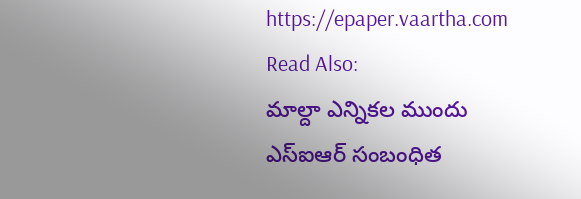https://epaper.vaartha.com
Read Also:
మాల్దా ఎన్నికల ముందు ఎస్ఐఆర్ సంబంధిత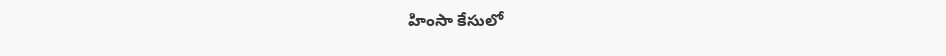హింసా కేసులో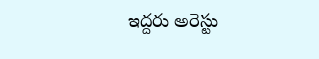ఇద్దరు అరెస్టు